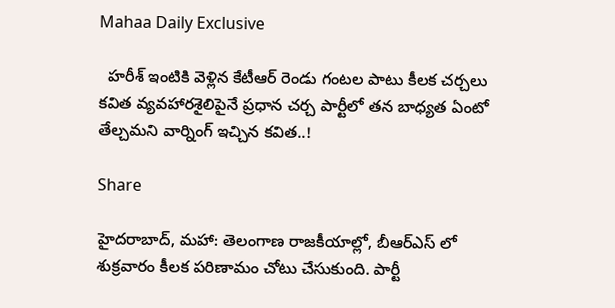Mahaa Daily Exclusive

  హరీశ్ ఇంటికి వెళ్లిన కేటీఆర్ రెండు గంటల పాటు కీలక చర్చలు కవిత వ్యవహారశైలిపైనే ప్రధాన చర్చ పార్టీలో తన బాధ్యత ఏంటో తేల్చమని వార్నింగ్ ఇచ్చిన కవిత..!

Share

హైదరాబాద్, మహా: తెలంగాణ రాజకీయాల్లో, బీఆర్ఎస్ లో శుక్రవారం కీలక పరిణామం చోటు చేసుకుంది. పార్టీ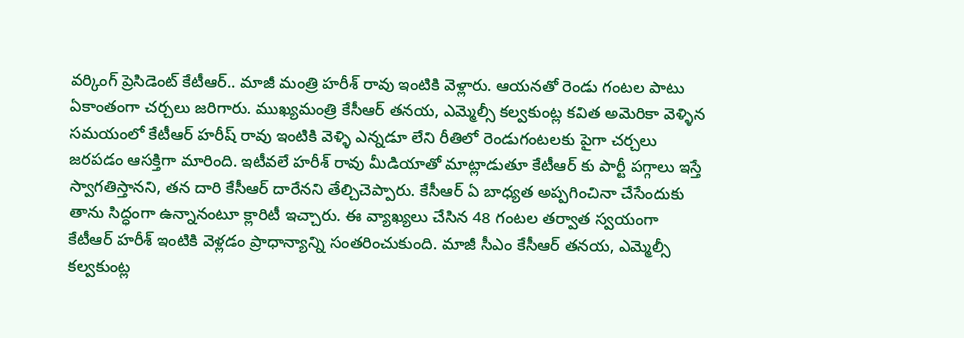వర్కింగ్ ప్రెసిడెంట్ కేటీఆర్.. మాజీ మంత్రి హరీశ్ రావు ఇంటికి వెళ్లారు. ఆయనతో రెండు గంటల పాటు ఏకాంతంగా చర్చలు జరిగారు. ముఖ్యమంత్రి కేసీఆర్ తనయ, ఎమ్మెల్సీ కల్వకుంట్ల కవిత అమెరికా వెళ్ళిన సమయంలో కేటీఆర్ హరీష్ రావు ఇంటికి వెళ్ళి ఎన్నడూ లేని రీతిలో రెండుగంటలకు పైగా చర్చలు జరపడం ఆసక్తిగా మారింది. ఇటీవలే హరీశ్ రావు మీడియాతో మాట్లాడుతూ కేటీఆర్ కు పార్టీ పగ్గాలు ఇస్తే స్వాగతిస్తానని, తన దారి కేసీఆర్ దారేనని తేల్చిచెప్పారు. కేసీఆర్ ఏ బాధ్యత అప్పగించినా చేసేందుకు తాను సిద్ధంగా ఉన్నానంటూ క్లారిటీ ఇచ్చారు. ఈ వ్యాఖ్యలు చేసిన 48 గంటల తర్వాత స్వయంగా కేటీఆర్ హరీశ్ ఇంటికి వెళ్లడం ప్రాధాన్యాన్ని సంతరించుకుంది. మాజీ సీఎం కేసీఆర్ తనయ, ఎమ్మెల్సీ కల్వకుంట్ల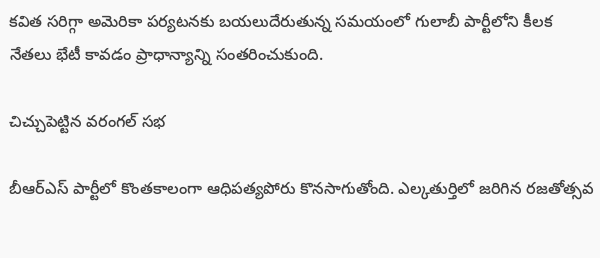కవిత సరిగ్గా అమెరికా పర్యటనకు బయలుదేరుతున్న సమయంలో గులాబీ పార్టీలోని కీలక నేతలు భేటీ కావడం ప్రాధాన్యాన్ని సంతరించుకుంది.

చిచ్చుపెట్టిన వరంగల్ సభ

బీఆర్ఎస్ పార్టీలో కొంతకాలంగా ఆధిపత్యపోరు కొనసాగుతోంది. ఎల్కతుర్తిలో జరిగిన రజతోత్సవ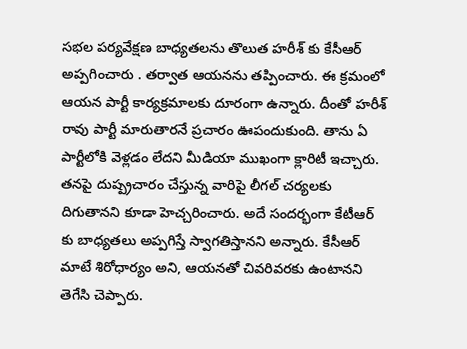సభల పర్యవేక్షణ బాధ్యతలను తొలుత హరీశ్ కు కేసీఆర్ అప్పగించారు . తర్వాత ఆయనను తప్పించారు. ఈ క్రమంలో ఆయన పార్టీ కార్యక్రమాలకు దూరంగా ఉన్నారు. దీంతో హరీశ్ రావు పార్టీ మారుతారనే ప్రచారం ఊపందుకుంది. తాను ఏ పార్టీలోకి వెళ్లడం లేదని మీడియా ముఖంగా క్లారిటీ ఇచ్చారు. తనపై దుష్ప్రచారం చేస్తున్న వారిపై లీగల్ చర్యలకు దిగుతానని కూడా హెచ్చరించారు. అదే సందర్భంగా కేటీఆర్ కు బాధ్యతలు అప్పగిస్తే స్వాగతిస్తానని అన్నారు. కేసీఆర్ మాటే శిరోధార్యం అని, ఆయనతో చివరివరకు ఉంటానని తెగేసి చెప్పారు.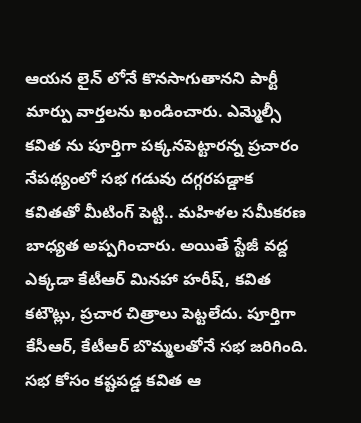ఆయన లైన్ లోనే కొనసాగుతానని పార్టీ మార్పు వార్తలను ఖండించారు. ఎమ్మెల్సీ కవిత ను పూర్తిగా పక్కనపెట్టారన్న ప్రచారం నేపథ్యంలో సభ గడువు దగ్గరపడ్డాక కవితతో మీటింగ్ పెట్టి.. మహిళల సమీకరణ బాధ్యత అప్పగించారు. అయితే స్టేజీ వద్ద ఎక్కడా కేటీఆర్ మినహా హరీష్, కవిత కటౌట్లు, ప్రచార చిత్రాలు పెట్టలేదు. పూర్తిగా కేసీఆర్, కేటీఆర్ బొమ్మలతోనే సభ జరిగింది. సభ కోసం కష్టపడ్డ కవిత ఆ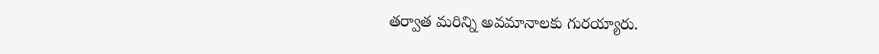తర్వాత మరిన్ని అవమానాలకు గురయ్యారు.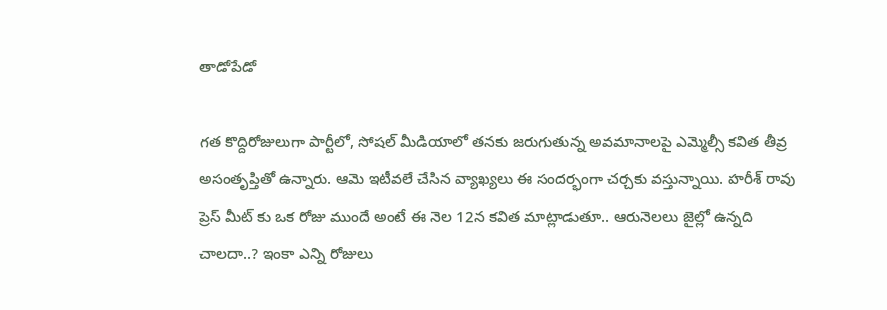తాడోపేడో

గత కొద్దిరోజులుగా పార్టీలో, సోషల్ మీడియాలో తనకు జరుగుతున్న అవమానాలపై ఎమ్మెల్సీ కవిత తీవ్ర అసంతృప్తితో ఉన్నారు. ఆమె ఇటీవలే చేసిన వ్యాఖ్యలు ఈ సందర్భంగా చర్చకు వస్తున్నాయి. హరీశ్ రావు ప్రెస్ మీట్ కు ఒక రోజు ముందే అంటే ఈ నెల 12న కవిత మాట్లాడుతూ.. ఆరునెలలు జైల్లో ఉన్నది చాలదా..? ఇంకా ఎన్ని రోజులు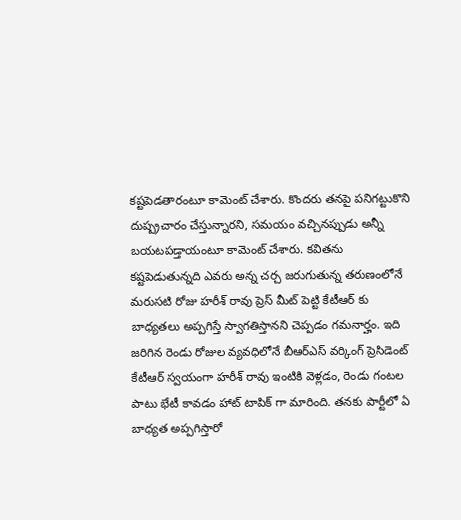కష్టపెడతారంటూ కామెంట్ చేశారు. కొందరు తనపై పనిగట్టుకొని దుష్ప్రచారం చేస్తున్నారని, సమయం వచ్చినప్పుడు అన్నీ బయటపడ్తాయంటూ కామెంట్ చేశారు. కవితను కష్టపెడుతున్నది ఎవరు అన్న చర్చ జరుగుతున్న తరుణంలోనే మరుసటి రోజు హరీశ్ రావు ప్రెస్ మీట్ పెట్టి కేటీఆర్ కు బాధ్యతలు అప్పగిస్తే స్వాగతిస్తానని చెప్పడం గమనార్హం. ఇది జరిగిన రెండు రోజుల వ్యవధిలోనే బీఆర్ఎస్ వర్కింగ్ ప్రెసిడెంట్ కేటీఆర్ స్వయంగా హరీశ్ రావు ఇంటికి వెళ్లడం, రెండు గంటల పాటు భేటీ కావడం హాట్ టాపిక్ గా మారింది. తనకు పార్టీలో ఏ బాధ్యత అప్పగిస్తారో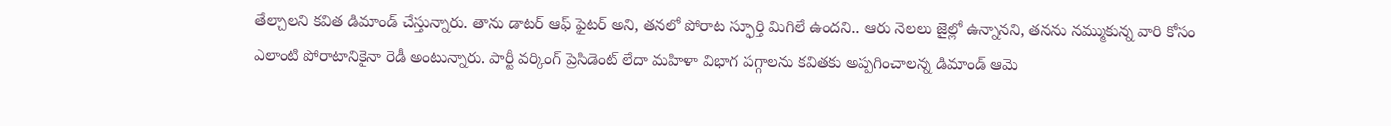తేల్చాలని కవిత డిమాండ్ చేస్తున్నారు. తాను డాటర్ ఆఫ్ ఫైటర్ అని, తనలో పోరాట స్ఫూర్తి మిగిలే ఉందని.. ఆరు నెలలు జైల్లో ఉన్నానని, తనను నమ్ముకున్న వారి కోసం ఎలాంటి పోరాటానికైనా రెడీ అంటున్నారు. పార్టీ వర్కింగ్ ప్రెసిడెంట్ లేదా మహిళా విభాగ పగ్గాలను కవితకు అప్పగించాలన్న డిమాండ్ ఆమె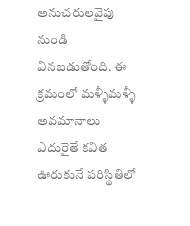అనుచరులవైపు నుండి వినబడుతోంది. ఈ క్రమంలో మళ్ళీమళ్ళీ అవమానాలు ఎదురైతే కవిత ఊరుకునే పరిస్థితిలో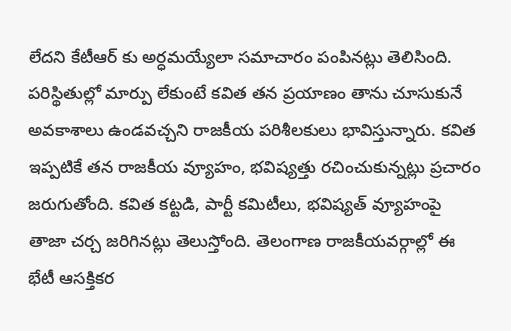లేదని కేటీఆర్ కు అర్ధమయ్యేలా సమాచారం పంపినట్లు తెలిసింది. పరిస్థితుల్లో మార్పు లేకుంటే కవిత తన ప్రయాణం తాను చూసుకునే అవకాశాలు ఉండవచ్చని రాజకీయ పరిశీలకులు భావిస్తున్నారు. కవిత ఇప్పటికే తన రాజకీయ వ్యూహం, భవిష్యత్తు రచించుకున్నట్లు ప్రచారం జరుగుతోంది. కవిత కట్టడి, పార్టీ కమిటీలు, భవిష్యత్ వ్యూహంపై తాజా చర్చ జరిగినట్లు తెలుస్తోంది. తెలంగాణ రాజకీయవర్గాల్లో ఈ భేటీ ఆసక్తికర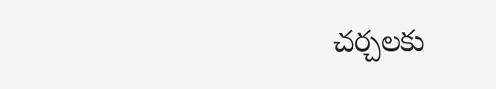చర్చలకు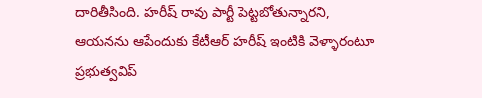దారితీసింది. హరీష్ రావు పార్టీ పెట్టబోతున్నారని, ఆయనను ఆపేందుకు కేటీఆర్ హరీష్ ఇంటికి వెళ్ళారంటూ ప్రభుత్వవిప్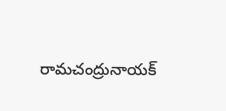రామచంద్రునాయక్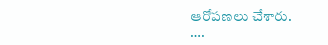ఆరోపణలు చేశారు.
….